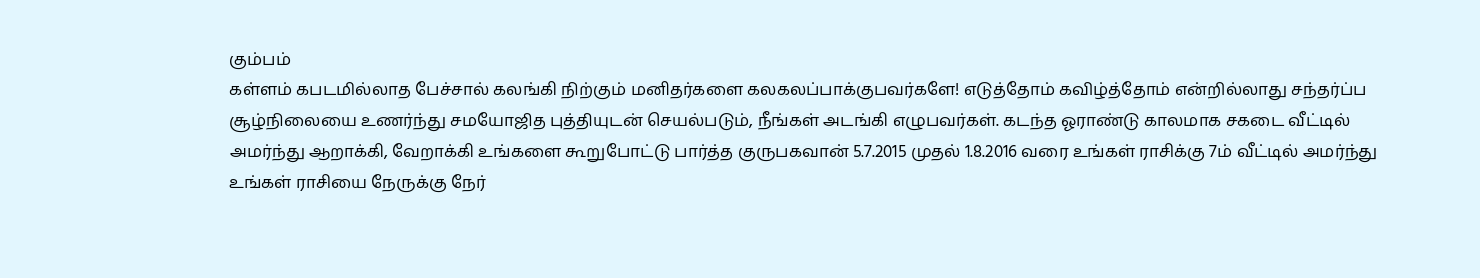கும்பம்
கள்ளம் கபடமில்லாத பேச்சால் கலங்கி நிற்கும் மனிதர்களை கலகலப்பாக்குபவர்களே! எடுத்தோம் கவிழ்த்தோம் என்றில்லாது சந்தர்ப்ப சூழ்நிலையை உணர்ந்து சமயோஜித புத்தியுடன் செயல்படும், நீங்கள் அடங்கி எழுபவர்கள். கடந்த ஓராண்டு காலமாக சகடை வீட்டில் அமர்ந்து ஆறாக்கி, வேறாக்கி உங்களை கூறுபோட்டு பார்த்த குருபகவான் 5.7.2015 முதல் 1.8.2016 வரை உங்கள் ராசிக்கு 7ம் வீட்டில் அமர்ந்து உங்கள் ராசியை நேருக்கு நேர்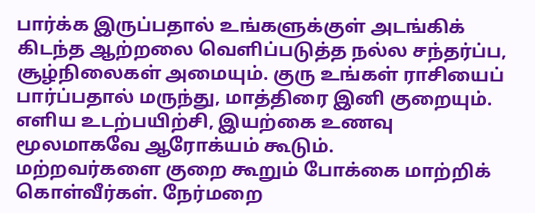பார்க்க இருப்பதால் உங்களுக்குள் அடங்கிக் கிடந்த ஆற்றலை வெளிப்படுத்த நல்ல சந்தர்ப்ப, சூழ்நிலைகள் அமையும். குரு உங்கள் ராசியைப் பார்ப்பதால் மருந்து, மாத்திரை இனி குறையும். எளிய உடற்பயிற்சி, இயற்கை உணவு மூலமாகவே ஆரோக்யம் கூடும்.
மற்றவர்களை குறை கூறும் போக்கை மாற்றிக் கொள்வீர்கள். நேர்மறை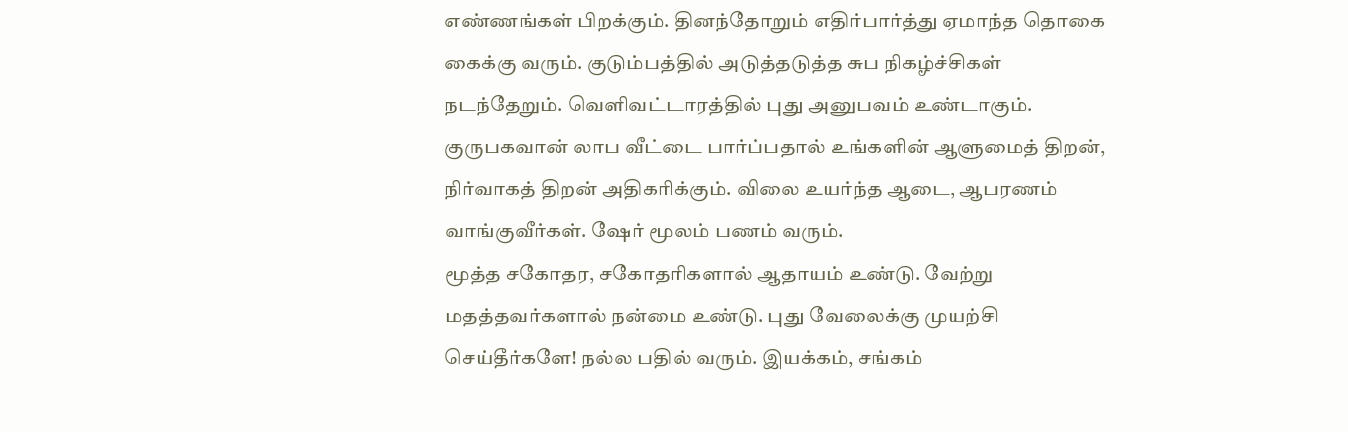எண்ணங்கள் பிறக்கும். தினந்தோறும் எதிர்பார்த்து ஏமாந்த தொகை கைக்கு வரும். குடும்பத்தில் அடுத்தடுத்த சுப நிகழ்ச்சிகள் நடந்தேறும். வெளிவட்டாரத்தில் புது அனுபவம் உண்டாகும். குருபகவான் லாப வீட்டை பார்ப்பதால் உங்களின் ஆளுமைத் திறன், நிர்வாகத் திறன் அதிகரிக்கும். விலை உயர்ந்த ஆடை, ஆபரணம் வாங்குவீர்கள். ஷேர் மூலம் பணம் வரும்.
மூத்த சகோதர, சகோதரிகளால் ஆதாயம் உண்டு. வேற்று மதத்தவர்களால் நன்மை உண்டு. புது வேலைக்கு முயற்சி செய்தீர்களே! நல்ல பதில் வரும். இயக்கம், சங்கம்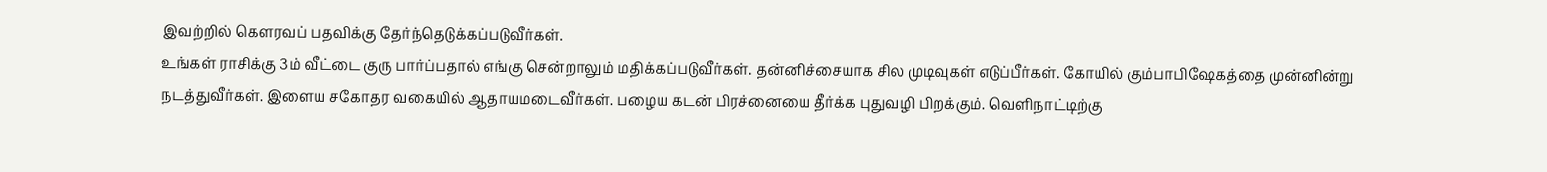இவற்றில் கௌரவப் பதவிக்கு தேர்ந்தெடுக்கப்படுவீர்கள்.
உங்கள் ராசிக்கு 3ம் வீட்டை குரு பார்ப்பதால் எங்கு சென்றாலும் மதிக்கப்படுவீர்கள். தன்னிச்சையாக சில முடிவுகள் எடுப்பீர்கள். கோயில் கும்பாபிஷேகத்தை முன்னின்று நடத்துவீர்கள். இளைய சகோதர வகையில் ஆதாயமடைவீர்கள். பழைய கடன் பிரச்னையை தீர்க்க புதுவழி பிறக்கும். வெளிநாட்டிற்கு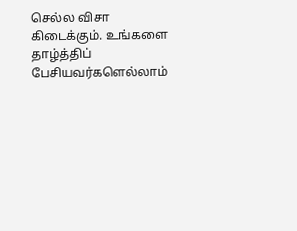செல்ல விசா கிடைக்கும். உங்களை தாழ்த்திப் பேசியவர்களெல்லாம்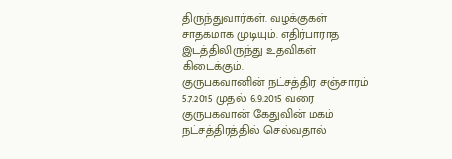திருந்துவார்கள். வழக்குகள் சாதகமாக முடியும். எதிர்பாராத இடத்திலிருந்து உதவிகள் கிடைக்கும்.
குருபகவானின் நட்சத்திர சஞ்சாரம்
5.7.2015 முதல் 6.9.2015 வரை குருபகவான் கேதுவின் மகம் நட்சத்திரத்தில் செல்வதால்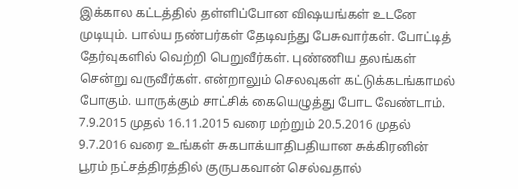இக்கால கட்டத்தில் தள்ளிப்போன விஷயங்கள் உடனே முடியும். பால்ய நண்பர்கள் தேடிவந்து பேசுவார்கள். போட்டித் தேர்வுகளில் வெற்றி பெறுவீர்கள். புண்ணிய தலங்கள் சென்று வருவீர்கள். என்றாலும் செலவுகள் கட்டுக்கடங்காமல் போகும். யாருக்கும் சாட்சிக் கையெழுத்து போட வேண்டாம்.
7.9.2015 முதல் 16.11.2015 வரை மற்றும் 20.5.2016 முதல் 9.7.2016 வரை உங்கள் சுகபாக்யாதிபதியான சுக்கிரனின் பூரம் நட்சத்திரத்தில் குருபகவான் செல்வதால்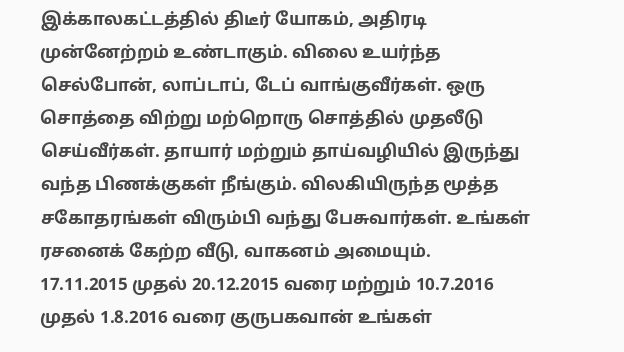இக்காலகட்டத்தில் திடீர் யோகம், அதிரடி முன்னேற்றம் உண்டாகும். விலை உயர்ந்த செல்போன், லாப்டாப், டேப் வாங்குவீர்கள். ஒரு சொத்தை விற்று மற்றொரு சொத்தில் முதலீடு செய்வீர்கள். தாயார் மற்றும் தாய்வழியில் இருந்து வந்த பிணக்குகள் நீங்கும். விலகியிருந்த மூத்த சகோதரங்கள் விரும்பி வந்து பேசுவார்கள். உங்கள் ரசனைக் கேற்ற வீடு, வாகனம் அமையும்.
17.11.2015 முதல் 20.12.2015 வரை மற்றும் 10.7.2016 முதல் 1.8.2016 வரை குருபகவான் உங்கள்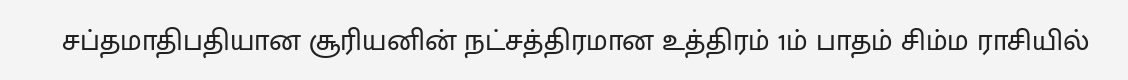சப்தமாதிபதியான சூரியனின் நட்சத்திரமான உத்திரம் 1ம் பாதம் சிம்ம ராசியில்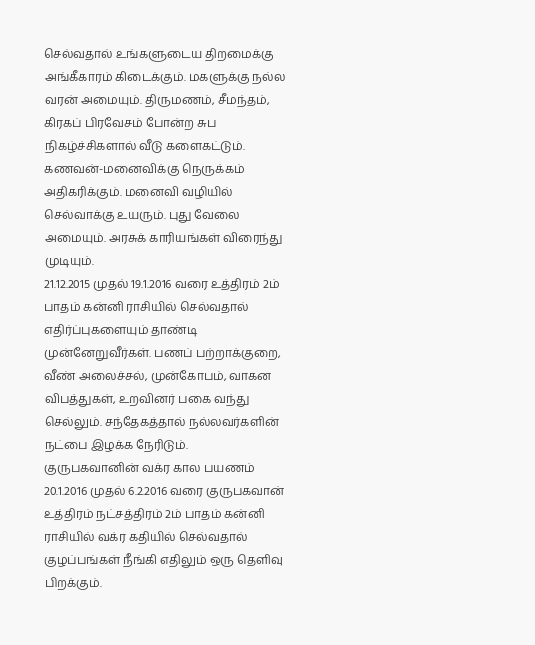செல்வதால் உங்களுடைய திறமைக்கு அங்கீகாரம் கிடைக்கும். மகளுக்கு நல்ல வரன் அமையும். திருமணம், சீமந்தம், கிரகப் பிரவேசம் போன்ற சுப நிகழ்ச்சிகளால் வீடு களைகட்டும். கணவன்-மனைவிக்கு நெருக்கம் அதிகரிக்கும். மனைவி வழியில் செல்வாக்கு உயரும். புது வேலை அமையும். அரசுக் காரியங்கள் விரைந்து முடியும்.
21.12.2015 முதல் 19.1.2016 வரை உத்திரம் 2ம் பாதம் கன்னி ராசியில் செல்வதால் எதிர்ப்புகளையும் தாண்டி முன்னேறுவீர்கள். பணப் பற்றாக்குறை, வீண் அலைச்சல், முன்கோபம், வாகன விபத்துகள், உறவினர் பகை வந்து செல்லும். சந்தேகத்தால் நல்லவர்களின் நட்பை இழக்க நேரிடும்.
குருபகவானின் வக்ர கால பயணம்
20.1.2016 முதல் 6.2.2016 வரை குருபகவான் உத்திரம் நட்சத்திரம் 2ம் பாதம் கன்னி ராசியில் வக்ர கதியில் செல்வதால் குழப்பங்கள் நீங்கி எதிலும் ஒரு தெளிவு பிறக்கும்.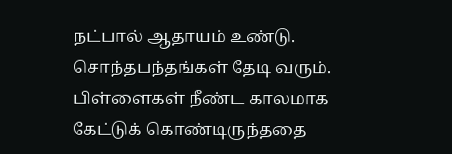நட்பால் ஆதாயம் உண்டு. சொந்தபந்தங்கள் தேடி வரும். பிள்ளைகள் நீண்ட காலமாக கேட்டுக் கொண்டிருந்ததை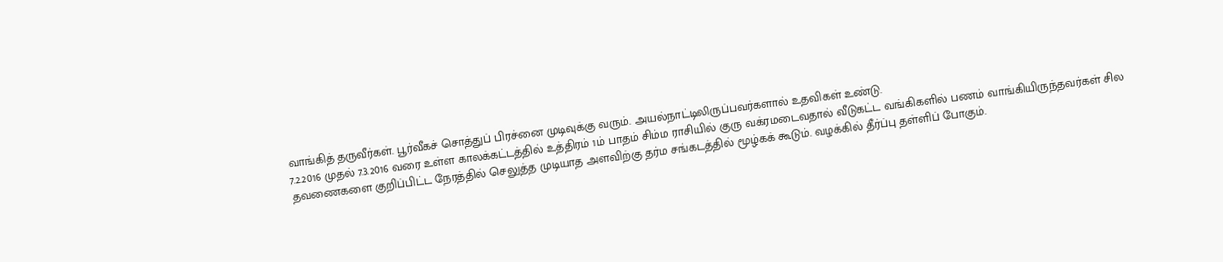வாங்கித் தருவீர்கள். பூர்வீகச் சொத்துப் பிரச்னை முடிவுக்கு வரும். அயல்நாட்டிலிருப்பவர்களால் உதவிகள் உண்டு.
7.2.2016 முதல் 7.3.2016 வரை உள்ள காலக்கட்டத்தில் உத்திரம் 1ம் பாதம் சிம்ம ராசியில் குரு வக்ரமடைவதால் வீடுகட்ட வங்கிகளில் பணம் வாங்கியிருந்தவர்கள் சில தவணைகளை குறிப்பிட்ட நேரத்தில் செலுத்த முடியாத அளவிற்கு தர்ம சங்கடத்தில் மூழ்கக் கூடும். வழக்கில் தீர்ப்பு தள்ளிப் போகும்.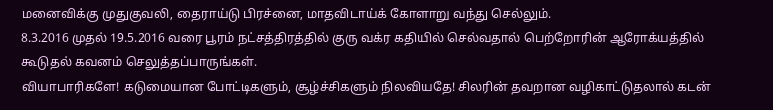மனைவிக்கு முதுகுவலி, தைராய்டு பிரச்னை, மாதவிடாய்க் கோளாறு வந்து செல்லும்.
8.3.2016 முதல் 19.5.2016 வரை பூரம் நட்சத்திரத்தில் குரு வக்ர கதியில் செல்வதால் பெற்றோரின் ஆரோக்யத்தில் கூடுதல் கவனம் செலுத்தப்பாருங்கள்.
வியாபாரிகளே! கடுமையான போட்டிகளும், சூழ்ச்சிகளும் நிலவியதே! சிலரின் தவறான வழிகாட்டுதலால் கடன்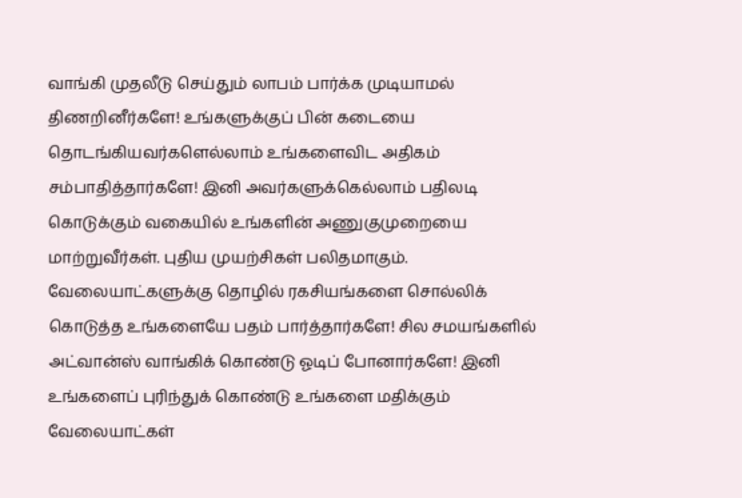வாங்கி முதலீடு செய்தும் லாபம் பார்க்க முடியாமல் திணறினீர்களே! உங்களுக்குப் பின் கடையை தொடங்கியவர்களெல்லாம் உங்களைவிட அதிகம் சம்பாதித்தார்களே! இனி அவர்களுக்கெல்லாம் பதிலடி கொடுக்கும் வகையில் உங்களின் அணுகுமுறையை மாற்றுவீர்கள். புதிய முயற்சிகள் பலிதமாகும். வேலையாட்களுக்கு தொழில் ரகசியங்களை சொல்லிக் கொடுத்த உங்களையே பதம் பார்த்தார்களே! சில சமயங்களில் அட்வான்ஸ் வாங்கிக் கொண்டு ஓடிப் போனார்களே! இனி உங்களைப் புரிந்துக் கொண்டு உங்களை மதிக்கும் வேலையாட்கள்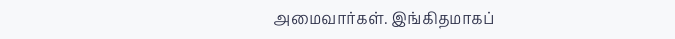அமைவார்கள். இங்கிதமாகப்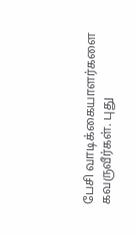பேசி வாடிக்கையாளர்களை கவருவீர்கள். புது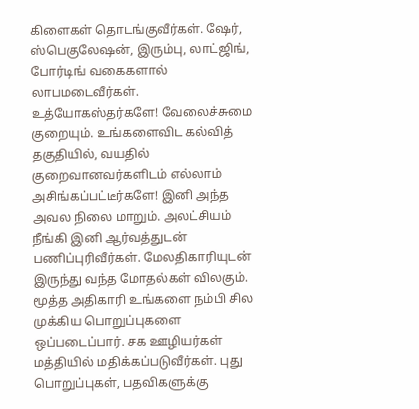கிளைகள் தொடங்குவீர்கள். ஷேர், ஸ்பெகுலேஷன், இரும்பு, லாட்ஜிங், போர்டிங் வகைகளால் லாபமடைவீர்கள்.
உத்யோகஸ்தர்களே! வேலைச்சுமை குறையும். உங்களைவிட கல்வித் தகுதியில், வயதில் குறைவானவர்களிடம் எல்லாம் அசிங்கப்பட்டீர்களே! இனி அந்த அவல நிலை மாறும். அலட்சியம் நீங்கி இனி ஆர்வத்துடன் பணிப்புரிவீர்கள். மேலதிகாரியுடன் இருந்து வந்த மோதல்கள் விலகும். மூத்த அதிகாரி உங்களை நம்பி சில முக்கிய பொறுப்புகளை ஒப்படைப்பார். சக ஊழியர்கள் மத்தியில் மதிக்கப்படுவீர்கள். புது பொறுப்புகள், பதவிகளுக்கு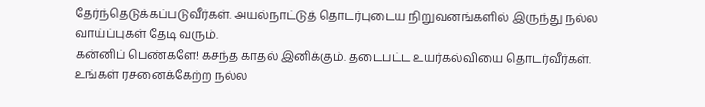தேர்ந்தெடுக்கப்படுவீர்கள். அயல்நாட்டுத் தொடர்புடைய நிறுவனங்களில் இருந்து நல்ல வாய்ப்புகள் தேடி வரும்.
கன்னிப் பெண்களே! கசந்த காதல் இனிக்கும். தடைபட்ட உயர்கல்வியை தொடர்வீர்கள். உங்கள் ரசனைக்கேற்ற நல்ல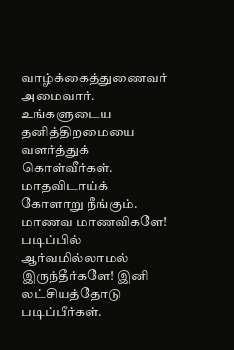வாழ்க்கைத்துணைவர் அமைவார். உங்களுடைய தனித்திறமையை வளர்த்துக் கொள்வீர்கள். மாதவிடாய்க் கோளாறு நீங்கும்.
மாணவ மாணவிகளே! படிப்பில் ஆர்வமில்லாமல் இருந்தீர்களே! இனி லட்சியத்தோடு படிப்பீர்கள்.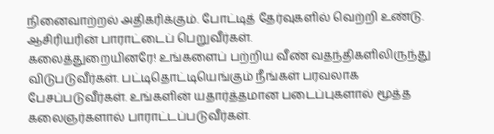நினைவாற்றல் அதிகரிக்கும். போட்டித் தேர்வுகளில் வெற்றி உண்டு. ஆசிரியரின் பாராட்டைப் பெறுவீர்கள்.
கலைத்துறையினரே! உங்களைப் பற்றிய வீண் வதந்திகளிலிருந்து விடுபடுவீர்கள். பட்டிதொட்டியெங்கும் நீங்கள் பரவலாக பேசப்படுவீர்கள். உங்களின் யதார்த்தமான படைப்புகளால் மூத்த கலைஞர்களால் பாராட்டப்படுவீர்கள்.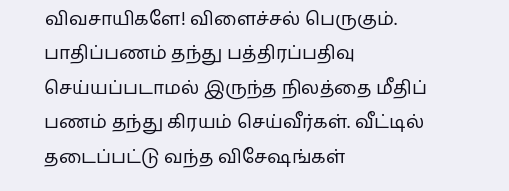விவசாயிகளே! விளைச்சல் பெருகும். பாதிப்பணம் தந்து பத்திரப்பதிவு செய்யப்படாமல் இருந்த நிலத்தை மீதிப் பணம் தந்து கிரயம் செய்வீர்கள். வீட்டில் தடைப்பட்டு வந்த விசேஷங்கள்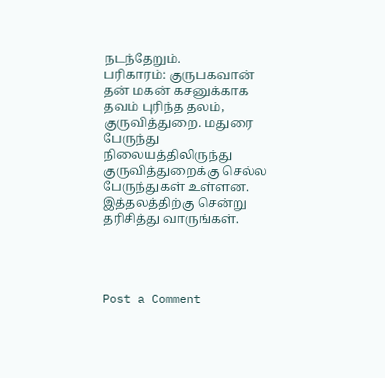நடந்தேறும்.
பரிகாரம்: குருபகவான் தன் மகன் கசனுக்காக தவம் புரிந்த தலம், குருவித்துறை. மதுரை பேருந்து நிலையத்திலிருந்து குருவித்துறைக்கு செல்ல பேருந்துகள் உள்ளன. இத்தலத்திற்கு சென்று தரிசித்து வாருங்கள்.




Post a Comment